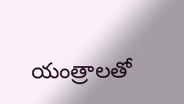యంత్రాలతో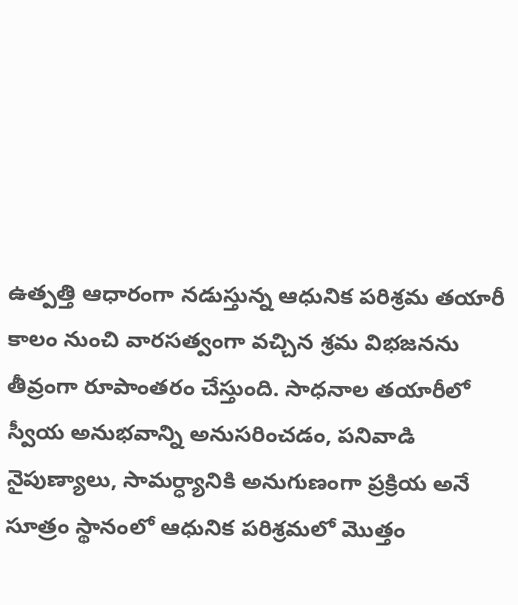ఉత్పత్తి ఆధారంగా నడుస్తున్న ఆధునిక పరిశ్రమ తయారీ కాలం నుంచి వారసత్వంగా వచ్చిన శ్రమ విభజనను తీవ్రంగా రూపాంతరం చేస్తుంది. సాధనాల తయారీలో స్వీయ అనుభవాన్ని అనుసరించడం, పనివాడి నైపుణ్యాలు, సామర్ధ్యానికి అనుగుణంగా ప్రక్రియ అనే సూత్రం స్థానంలో ఆధునిక పరిశ్రమలో మొత్తం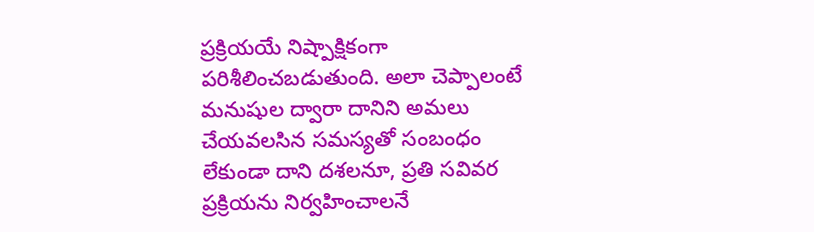ప్రక్రియయే నిష్పాక్షికంగా పరిశీలించబడుతుంది. అలా చెప్పాలంటే మనుషుల ద్వారా దానిని అమలు చేయవలసిన సమస్యతో సంబంధం లేకుండా దాని దశలనూ, ప్రతి సవివర ప్రక్రియను నిర్వహించాలనే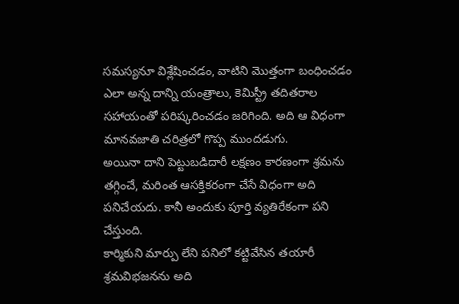సమస్యనూ విశ్లేషించడం, వాటిని మొత్తంగా బంధించడం ఎలా అన్న దాన్ని యంత్రాలు, కెమిస్ట్రీ తదితరాల సహాయంతో పరిష్కరించడం జరిగింది. అది ఆ విధంగా మానవజాతి చరిత్రలో గొప్ప ముందడుగు.
అయినా దాని పెట్టుబడిదారీ లక్షణం కారణంగా శ్రమను తగ్గించే, మరింత ఆసక్తికరంగా చేసే విధంగా అది పనిచేయదు. కానీ అందుకు పూర్తి వ్యతిరేకంగా పని చేస్తుంది.
కార్మికుని మార్పు లేని పనిలో కట్టివేసిన తయారీ శ్రమవిభజనను అది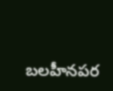బలహీనపర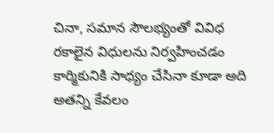చినా, సమాన సౌలభ్యంతో వివిధ రకాలైన విధులను నిర్వహించడం కార్మికునికి సాధ్యం చేసినా కూడా అది అతన్ని కేవలం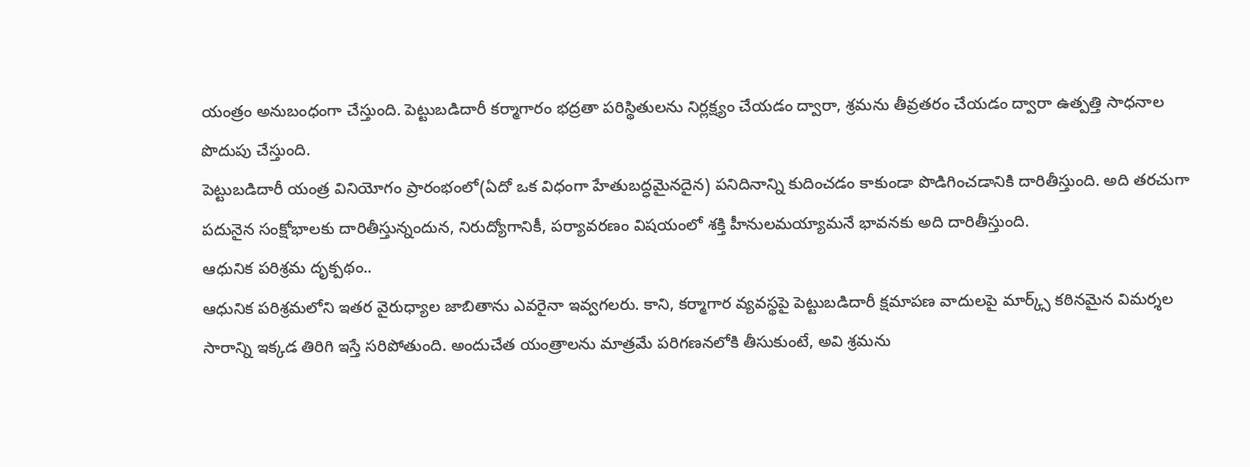యంత్రం అనుబంధంగా చేస్తుంది. పెట్టుబడిదారీ కర్మాగారం భద్రతా పరిస్థితులను నిర్లక్ష్యం చేయడం ద్వారా, శ్రమను తీవ్రతరం చేయడం ద్వారా ఉత్పత్తి సాధనాల పొదుపు చేస్తుంది.
పెట్టుబడిదారీ యంత్ర వినియోగం ప్రారంభంలో(ఏదో ఒక విధంగా హేతుబద్ధమైనదైన) పనిదినాన్ని కుదించడం కాకుండా పొడిగించడానికి దారితీస్తుంది. అది తరచుగా పదునైన సంక్షోభాలకు దారితీస్తున్నందున, నిరుద్యోగానికీ, పర్యావరణం విషయంలో శక్తి హీనులమయ్యామనే భావనకు అది దారితీస్తుంది.
ఆధునిక పరిశ్రమ దృక్పథం..
ఆధునిక పరిశ్రమలోని ఇతర వైరుధ్యాల జాబితాను ఎవరైనా ఇవ్వగలరు. కాని, కర్మాగార వ్యవస్థపై పెట్టుబడిదారీ క్షమాపణ వాదులపై మార్క్స్ కఠినమైన విమర్శల సారాన్ని ఇక్కడ తిరిగి ఇస్తే సరిపోతుంది. అందుచేత యంత్రాలను మాత్రమే పరిగణనలోకి తీసుకుంటే, అవి శ్రమను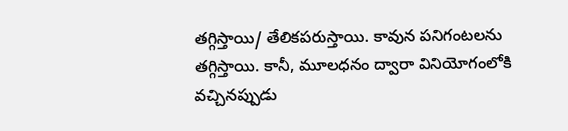తగ్గిస్తాయి/ తేలికపరుస్తాయి. కావున పనిగంటలను తగ్గిస్తాయి. కానీ, మూలధనం ద్వారా వినియోగంలోకి వచ్చినప్పుడు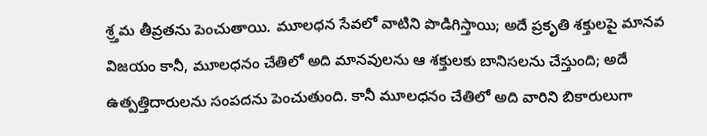శ్ర్తమ తీవ్రతను పెంచుతాయి. మూలధన సేవలో వాటిని పొడిగిస్తాయి; అదే ప్రకృతి శక్తులపై మానవ విజయం కానీ, మూలధనం చేతిలో అది మానవులను ఆ శక్తులకు బానిసలను చేస్తుంది; అదే ఉత్పత్తిదారులను సంపదను పెంచుతుంది. కానీ మూలధనం చేతిలో అది వారిని బికారులుగా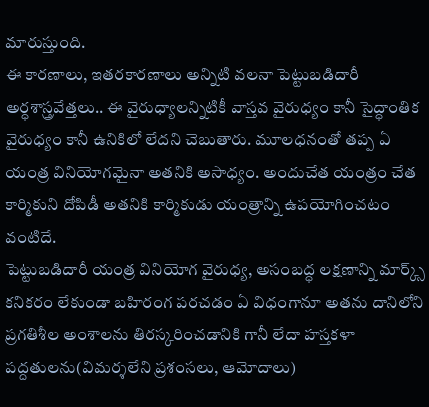మారుస్తుంది.
ఈ కారణాలు, ఇతరకారణాలు అన్నిటి వలనా పెట్టుబడిదారీ అర్ధశాస్త్రవేత్తలు.. ఈ వైరుధ్యాలన్నిటికీ వాస్తవ వైరుధ్యం కానీ సైద్ధాంతిక వైరుధ్యం కానీ ఉనికిలో లేదని చెబుతారు. మూలధనంతో తప్ప ఏ యంత్ర వినియోగమైనా అతనికి అసాధ్యం. అందుచేత యంత్రం చేత కార్మికుని దోపిడీ అతనికి కార్మికుడు యంత్రాన్ని ఉపయోగించటం వంటిదే.
పెట్టుబడిదారీ యంత్ర వినియోగ వైరుధ్య, అసంబద్ధ లక్షణాన్ని మార్క్స్ కనికరం లేకుండా బహిరంగ పరచడం ఏ విధంగానూ అతను దానిలోని ప్రగతిశీల అంశాలను తిరస్కరించడానికి గానీ లేదా హస్తకళా పద్దతులను(విమర్శలేని ప్రశంసలు, ఆమోదాలు)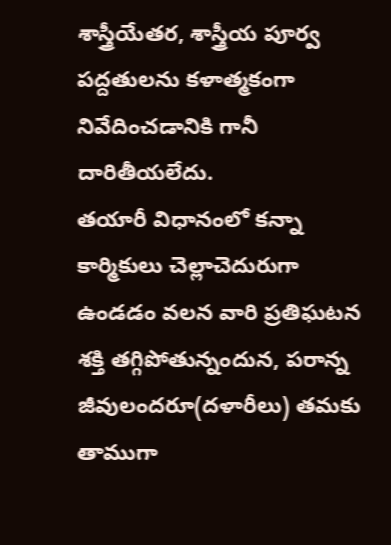శాస్త్రీయేతర, శాస్త్రీయ పూర్వ పద్దతులను కళాత్మకంగా నివేదించడానికి గానీ దారితీయలేదు.
తయారీ విధానంలో కన్నా కార్మికులు చెల్లాచెదురుగా ఉండడం వలన వారి ప్రతిఘటన శక్తి తగ్గిపోతున్నందున, పరాన్న జీవులందరూ(దళారీలు) తమకు తాముగా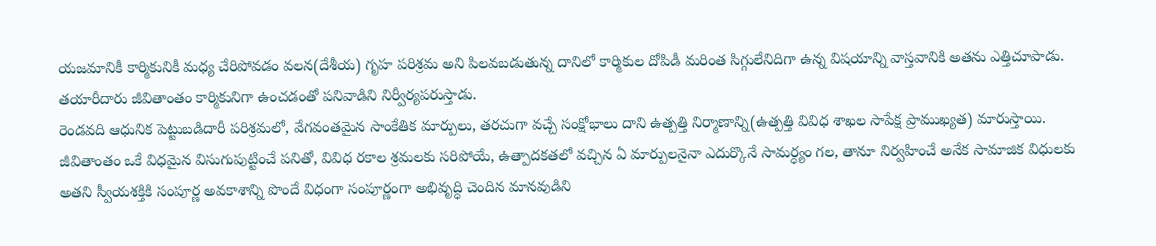యజమానికీ కార్మికునికీ మధ్య చేరిపోవడం వలన(దేశీయ) గృహ పరిశ్రమ అని పిలవబడుతున్న దానిలో కార్మికుల దోపిడీ మరింత సిగ్గులేనిదిగా ఉన్న విషయాన్ని వాస్తవానికి అతను ఎత్తిచూపాడు. తయారీదారు జీవితాంతం కార్మికునిగా ఉంచడంతో పనివాడిని నిర్వీర్యపరుస్తాడు.
రెండవది ఆధునిక పెట్టుబడిదారీ పరిశ్రమలో, వేగవంతమైన సాంకేతిక మార్పులు, తరచుగా వచ్చే సంక్షోభాలు దాని ఉత్పత్తి నిర్మాణాన్ని(ఉత్పత్తి వివిధ శాఖల సాపేక్ష ప్రాముఖ్యత) మారుస్తాయి.
జీవితాంతం ఒకే విధమైన విసుగుపుట్టించే పనితో, వివిధ రకాల శ్రమలకు సరిపోయే, ఉత్పాదకతలో వచ్చిన ఏ మార్పులనైనా ఎదుర్కొనే సామర్ధ్యం గల, తానూ నిర్వహించే అనేక సామాజిక విధులకు అతని స్వీయశక్తికి సంపూర్ణ అవకాశాన్ని పొందే విధంగా సంపూర్ణంగా అభివృద్ధి చెందిన మానవుడిని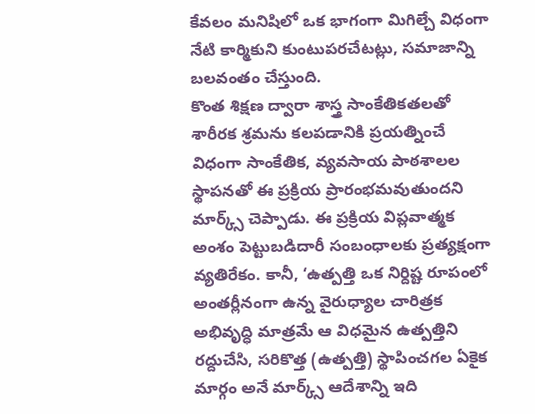కేవలం మనిషిలో ఒక భాగంగా మిగిల్చే విధంగా నేటి కార్మికుని కుంటుపరచేటట్లు, సమాజాన్ని బలవంతం చేస్తుంది.
కొంత శిక్షణ ద్వారా శాస్త్ర సాంకేతికతలతో శారీరక శ్రమను కలపడానికి ప్రయత్నించే విధంగా సాంకేతిక, వ్యవసాయ పాఠశాలల స్థాపనతో ఈ ప్రక్రియ ప్రారంభమవుతుందని మార్క్స్ చెప్పాడు. ఈ ప్రక్రియ విప్లవాత్మక అంశం పెట్టుబడిదారీ సంబంధాలకు ప్రత్యక్షంగా వ్యతిరేకం. కానీ, ‘ఉత్పత్తి ఒక నిర్దిష్ట రూపంలో అంతర్లీనంగా ఉన్న వైరుధ్యాల చారిత్రక అభివృద్ధి మాత్రమే ఆ విధమైన ఉత్పత్తిని రద్దుచేసి, సరికొత్త (ఉత్పత్తి) స్థాపించగల ఏకైక మార్గం అనే మార్క్స్ ఆదేశాన్ని ఇది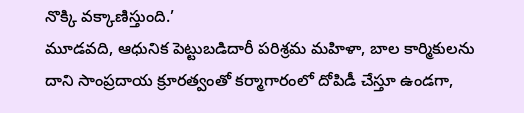నొక్కి వక్కాణిస్తుంది.’
మూడవది, ఆధునిక పెట్టుబడిదారీ పరిశ్రమ మహిళా, బాల కార్మికులను దాని సాంప్రదాయ క్రూరత్వంతో కర్మాగారంలో దోపిడీ చేస్తూ ఉండగా,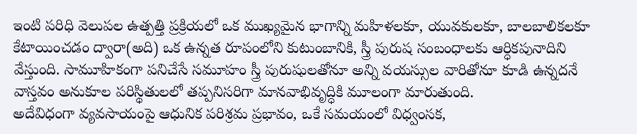ఇంటి పరిధి వెలుపల ఉత్పత్తి ప్రక్రియలో ఒక ముఖ్యమైన భాగాన్ని మహిళలకూ, యువకులకూ, బాలబాలికలకూ కేటాయించడం ద్వారా(అది) ఒక ఉన్నత రూపంలోని కుటుంబానికి, స్త్రీ పురుష సంబంధాలకు ఆర్ధికపునాదిని వేస్తుంది. సామూహికంగా పనిచేసే సమూహం స్త్రీ పురుషులతోనూ అన్ని వయస్సుల వారితోనూ కూడి ఉన్నదనే వాస్తవం అనుకూల పరిస్థితులలో తప్పనిసరిగా మానవాభివృద్ధికి మూలంగా మారుతుంది.
అదేవిధంగా వ్యవసాయంపై ఆధునిక పరిశ్రమ ప్రభావం, ఒకే సమయంలో విధ్వంసక,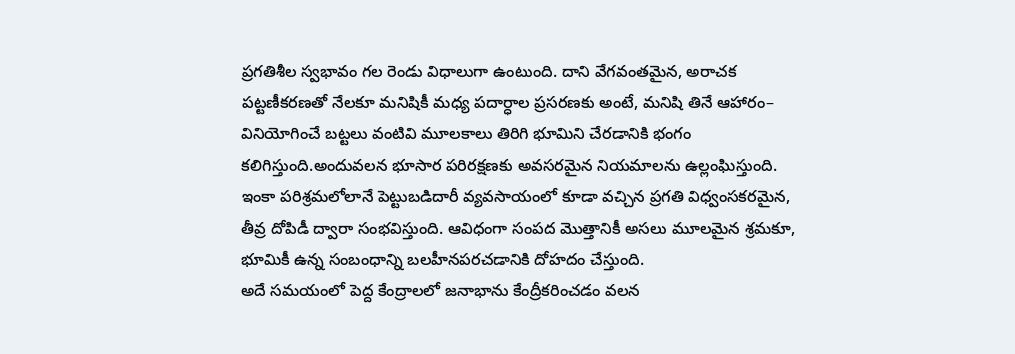ప్రగతిశీల స్వభావం గల రెండు విధాలుగా ఉంటుంది. దాని వేగవంతమైన, అరాచక పట్టణీకరణతో నేలకూ మనిషికీ మధ్య పదార్ధాల ప్రసరణకు అంటే, మనిషి తినే ఆహారం– వినియోగించే బట్టలు వంటివి మూలకాలు తిరిగి భూమిని చేరడానికి భంగం కలిగిస్తుంది.అందువలన భూసార పరిరక్షణకు అవసరమైన నియమాలను ఉల్లంఘిస్తుంది.
ఇంకా పరిశ్రమలోలానే పెట్టుబడిదారీ వ్యవసాయంలో కూడా వచ్చిన ప్రగతి విధ్వంసకరమైన, తీవ్ర దోపిడీ ద్వారా సంభవిస్తుంది. ఆవిధంగా సంపద మొత్తానికీ అసలు మూలమైన శ్రమకూ, భూమికీ ఉన్న సంబంధాన్ని బలహీనపరచడానికి దోహదం చేస్తుంది.
అదే సమయంలో పెద్ద కేంద్రాలలో జనాభాను కేంద్రీకరించడం వలన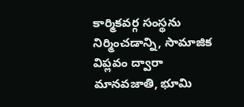కార్మికవర్గ సంస్థను నిర్మించడాన్ని, సామాజిక విప్లవం ద్వారా మానవజాతి, భూమి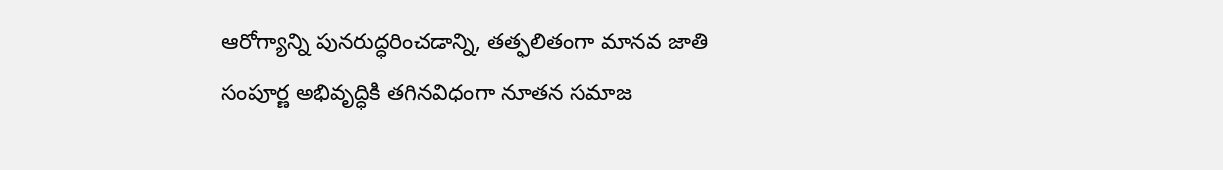ఆరోగ్యాన్ని పునరుద్ధరించడాన్ని, తత్ఫలితంగా మానవ జాతి సంపూర్ణ అభివృద్ధికి తగినవిధంగా నూతన సమాజ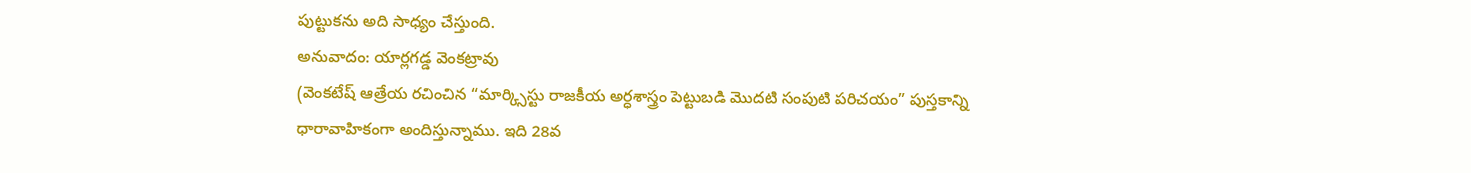పుట్టుకను అది సాధ్యం చేస్తుంది.
అనువాదం: యార్లగడ్డ వెంకట్రావు
(వెంకటేష్ ఆత్రేయ రచించిన “మార్క్సిస్టు రాజకీయ అర్ధశాస్త్రం పెట్టుబడి మొదటి సంపుటి పరిచయం” పుస్తకాన్ని ధారావాహికంగా అందిస్తున్నాము. ఇది 28వ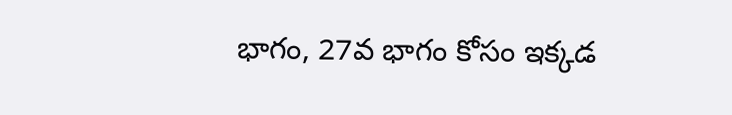భాగం, 27వ భాగం కోసం ఇక్కడ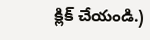క్లిక్ చేయండి.)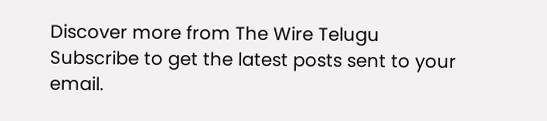Discover more from The Wire Telugu
Subscribe to get the latest posts sent to your email.